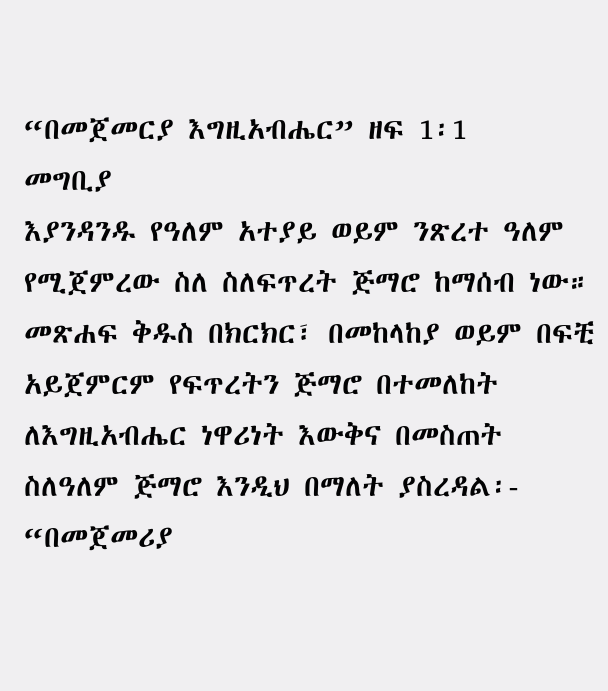“በመጀመርያ እግዚአብሔር” ዘፍ 1፡1
መግቢያ
እያንዳንዱ የዓለም አተያይ ወይም ንጽረተ ዓለም የሚጀምረው ስለ ስለፍጥረት ጅማሮ ከማሰብ ነው። መጽሐፍ ቅዱስ በክርክር፣ በመከላከያ ወይም በፍቺ አይጀምርም የፍጥረትን ጅማሮ በተመለከት ለእግዚአብሔር ነዋሪነት እውቅና በመስጠት ስለዓለም ጅማሮ እንዲህ በማለት ያስረዳል፡- “በመጀመሪያ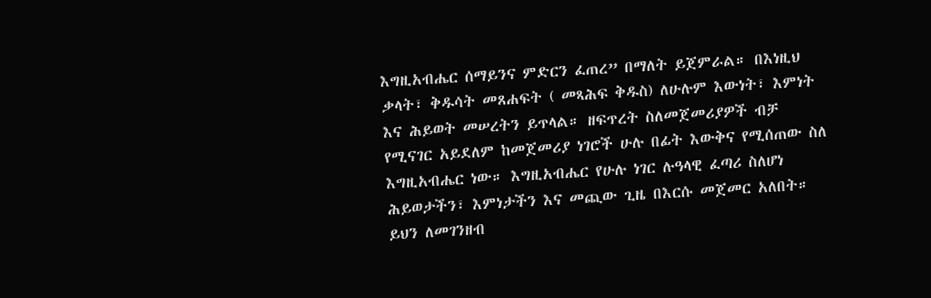እግዚአብሔር ሰማይንና ምድርን ፈጠረ” በማለት ይጀምራል። በእነዚህ ቃላት፣ ቅዱሳት መጸሐፍት ( መጻሕፍ ቅዱስ) ለሁሉም እውነት፣ እምነት እና ሕይወት መሠረትን ይጥላል። ዘፍጥረት ስለመጀመሪያዎች ብቻ የሚናገር አይደለም ከመጀመሪያ ነገሮች ሁሉ በፊት እውቅና የሚሰጠው ስለ እግዚአብሔር ነው። እግዚአብሔር የሁሉ ነገር ሉዓላዊ ፈጣሪ ስለሆነ ሕይወታችን፣ እምነታችን እና መጪው ጊዜ በእርሱ መጀመር አለበት። ይህን ለመገንዘብ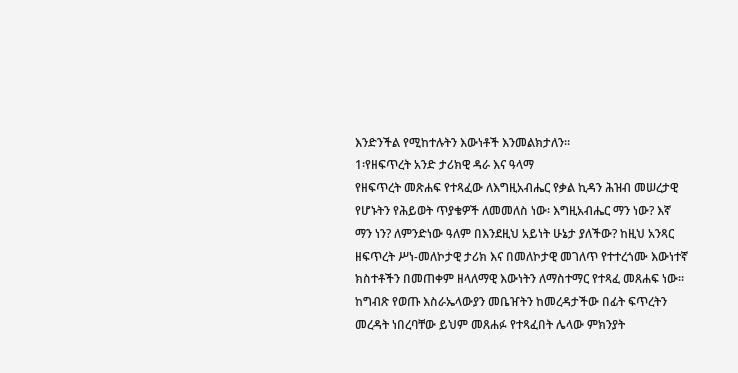እንድንችል የሚከተሉትን እውነቶች እንመልክታለን።
1፡የዘፍጥረት አንድ ታሪክዊ ዳራ እና ዓላማ
የዘፍጥረት መጽሐፍ የተጻፈው ለእግዚአብሔር የቃል ኪዳን ሕዝብ መሠረታዊ የሆኑትን የሕይወት ጥያቄዎች ለመመለስ ነው፡ እግዚአብሔር ማን ነው? እኛ ማን ነን? ለምንድነው ዓለም በእንደዚህ አይነት ሁኔታ ያለችው? ከዚህ አንጻር ዘፍጥረት ሥነ-መለኮታዊ ታሪክ እና በመለኮታዊ መገለጥ የተተረጎሙ እውነተኛ ክስተቶችን በመጠቀም ዘላለማዊ እውነትን ለማስተማር የተጻፈ መጸሐፍ ነው። ከግብጽ የወጡ እስራኤላውያን መቤዠትን ከመረዳታችው በፊት ፍጥረትን መረዳት ነበረባቸው ይህም መጸሐፉ የተጻፈበት ሌላው ምክንያት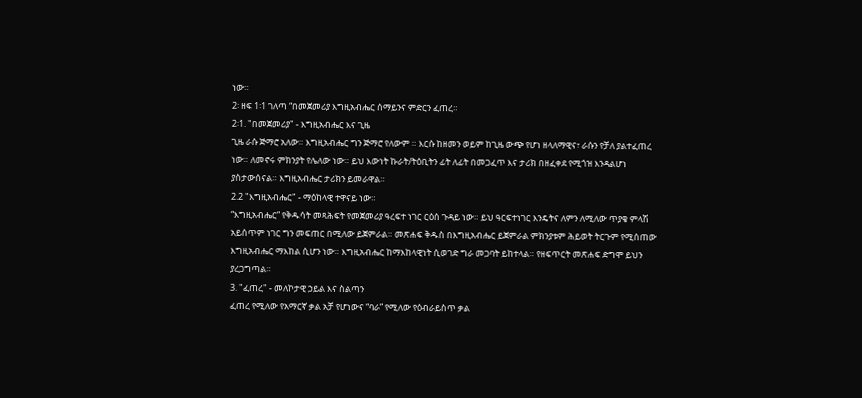ነው።
2፡ ዘፍ 1፡1 ገለጣ “በመጀመሪያ እግዚአብሔር ሰማይንና ምድርን ፈጠረ።
2፡1. "በመጀመሪያ" - እግዚአብሔር እና ጊዜ
ጊዜ ራሱ ጅማሮ አለው። እግዚአብሔር ግን ጅማሮ የለውም ። እርሱ ከዘመን ወይም ከጊዜ ውጭ የሆነ ዘላለማዊና፣ ራሱን የቻለ ያልተፈጠረ ነው። ለመኖሩ ምክንያት የሌለው ነው። ይህ እውነት ኩራት/ትዕቢትን ፊት ለፊት በመጋፈጥ እና ታሪክ በዘፈቀደ የሚጎዝ እንዳልሆነ ያስታውሰናል። እግዚአብሔር ታሪክን ይመራዋል።
2.2 "እግዚአብሔር" - ማዕከላዊ ተዋናይ ነው።
“እግዚአብሔር” የቅዱሳት መጻሕፍት የመጀመሪያ ዓረፍተ ነገር ርዕሰ ጉዳይ ነው። ይህ ዓርፍተነገር እንዴትና ለምን ለሚለው ጥያቄ ምላሽ አይሰጥም ነገር ግን መፍጠር በሚለው ይጀምራል። መጽሐፍ ቅዱስ በእግዚአብሔር ይጀምራል ምክንያቱም ሕይወት ትርጉም የሚሰጠው እግዚአብሔር ማእከል ሲሆን ነው። እግዚአብሔር ከማእከላዊነት ሲወገድ ግራ መጋባት ይከተላል። የዘፍጥርት መጽሐፍ ድግሞ ይህን ያረጋግጣል።
3. "ፈጠረ" - መለኮታዊ ኃይል እና ስልጣን
ፈጠረ የሚለው የአማርኛ ቃል አቻ የሆነውና “ባራ” የሚለው የዕብራይስጥ ቃል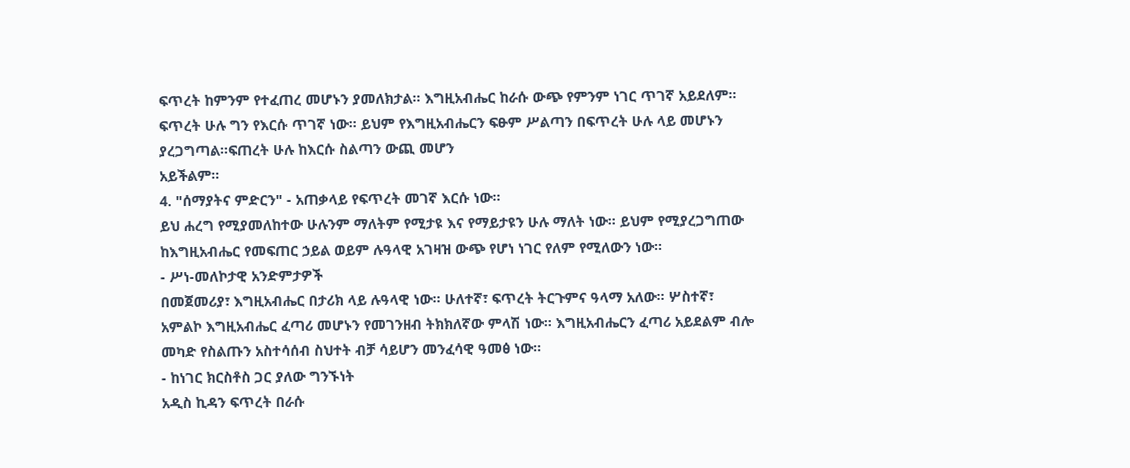ፍጥረት ከምንም የተፈጠረ መሆኑን ያመለክታል። እግዚአብሔር ከራሱ ውጭ የምንም ነገር ጥገኛ አይደለም። ፍጥረት ሁሉ ግን የእርሱ ጥገኛ ነው። ይህም የእግዚአብሔርን ፍፁም ሥልጣን በፍጥረት ሁሉ ላይ መሆኑን ያረጋግጣል።ፍጠረት ሁሉ ከእርሱ ስልጣን ውጪ መሆን
አይችልም።
4. "ሰማያትና ምድርን" - አጠቃላይ የፍጥረት መገኛ እርሱ ነው።
ይህ ሐረግ የሚያመለከተው ሁሉንም ማለትም የሚታዩ እና የማይታዩን ሁሉ ማለት ነው። ይህም የሚያረጋግጠው ከእግዚአብሔር የመፍጠር ኃይል ወይም ሉዓላዊ አገዛዝ ውጭ የሆነ ነገር የለም የሚለውን ነው።
- ሥነ-መለኮታዊ አንድምታዎች
በመጀመሪያ፣ እግዚአብሔር በታሪክ ላይ ሉዓላዊ ነው። ሁለተኛ፣ ፍጥረት ትርጉምና ዓላማ አለው። ሦስተኛ፣ አምልኮ እግዚአብሔር ፈጣሪ መሆኑን የመገንዘብ ትክክለኛው ምላሽ ነው። እግዚአብሔርን ፈጣሪ አይደልም ብሎ መካድ የስልጡን አስተሳሰብ ስህተት ብቻ ሳይሆን መንፈሳዊ ዓመፅ ነው።
- ከነገር ክርስቶስ ጋር ያለው ግንኙነት
አዲስ ኪዳን ፍጥረት በራሱ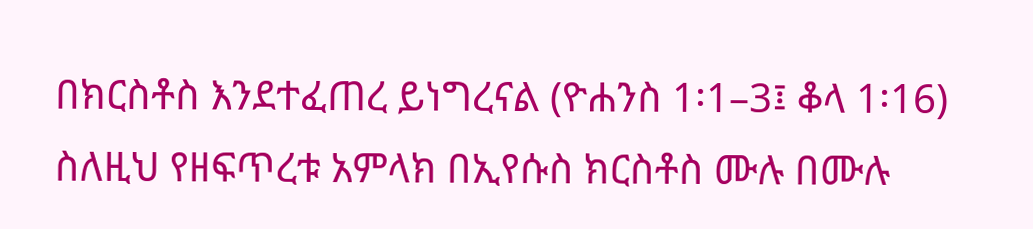በክርስቶስ እንደተፈጠረ ይነግረናል (ዮሐንስ 1፡1–3፤ ቆላ 1፡16) ስለዚህ የዘፍጥረቱ አምላክ በኢየሱስ ክርስቶስ ሙሉ በሙሉ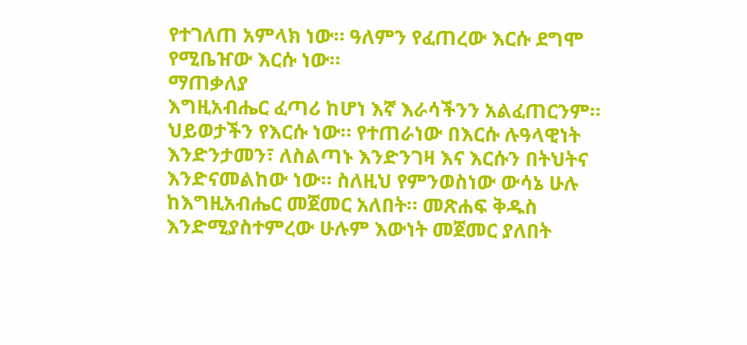የተገለጠ አምላክ ነው። ዓለምን የፈጠረው እርሱ ደግሞ የሚቤዠው እርሱ ነው።
ማጠቃለያ
እግዚአብሔር ፈጣሪ ከሆነ እኛ እራሳችንን አልፈጠርንም። ህይወታችን የእርሱ ነው። የተጠራነው በእርሱ ሉዓላዊነት እንድንታመን፣ ለስልጣኑ እንድንገዛ እና እርሱን በትህትና እንድናመልከው ነው። ስለዚህ የምንወስነው ውሳኔ ሁሉ ከእግዚአብሔር መጀመር አለበት። መጽሐፍ ቅዱስ እንድሚያስተምረው ሁሉም እውነት መጀመር ያለበት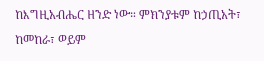ከእግዚአብሔር ዘንድ ነው። ምክንያቱም ከኃጢአት፣ ከመከራ፣ ወይም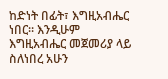ከድነት በፊት፣ እግዚአብሔር ነበር። እንዲሁም እግዚአብሔር መጀመሪያ ላይ ስለነበረ አሁን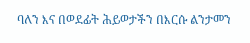ባለን እና በወደፊት ሕይወታችን በእርሱ ልንታመን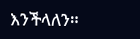እንችላለን።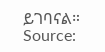ይገባናል።
Source: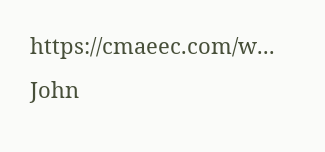https://cmaeec.com/w...
John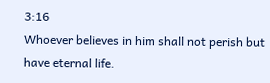3:16
Whoever believes in him shall not perish but have eternal life.